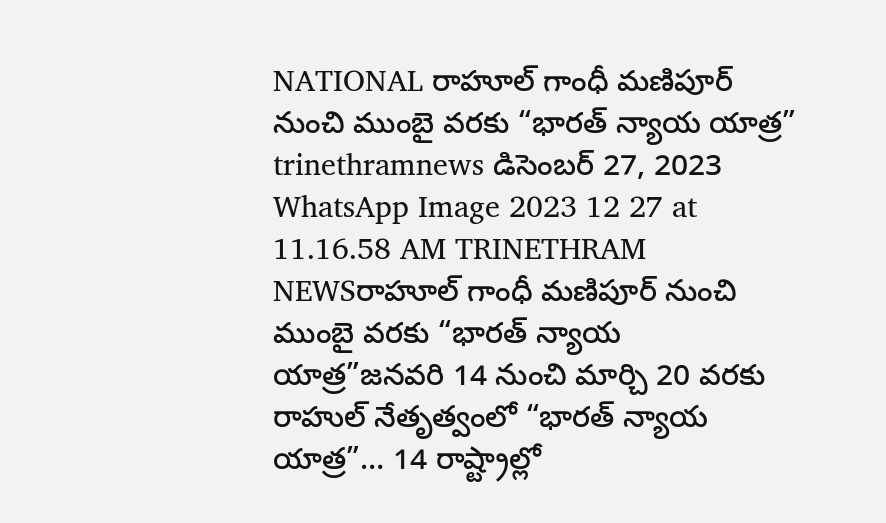NATIONAL రాహూల్ గాంధీ మణిపూర్ నుంచి ముంబై వరకు “భారత్ న్యాయ యాత్ర” trinethramnews డిసెంబర్ 27, 2023 WhatsApp Image 2023 12 27 at 11.16.58 AM TRINETHRAM NEWSరాహూల్ గాంధీ మణిపూర్ నుంచి ముంబై వరకు “భారత్ న్యాయ యాత్ర”జనవరి 14 నుంచి మార్చి 20 వరకు రాహుల్ నేతృత్వంలో “భారత్ న్యాయ యాత్ర”… 14 రాష్ట్రాల్లో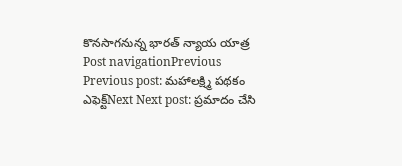కొనసాగనున్న భారత్ న్యాయ యాత్ర Post navigationPrevious Previous post: మహాలక్ష్మి పథకం ఎఫెక్ట్Next Next post: ప్రమాదం చేసి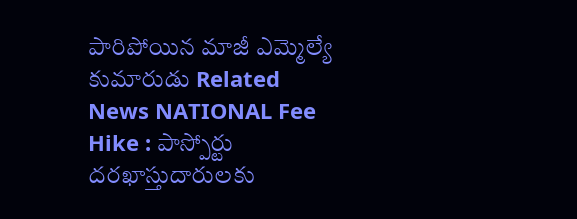పారిపోయిన మాజీ ఎమ్మెల్యే కుమారుడు Related News NATIONAL Fee Hike : పాస్పోర్టు దరఖాస్తుదారులకు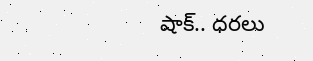షాక్.. ధరలు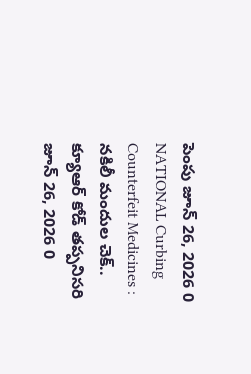పెంపు జూన్ 26, 2026 0 NATIONAL Curbing Counterfeit Medicines : నకిలీ మందుల చెక్.. క్యూఆర్ కోడ్ తప్పనిసరి జూన్ 26, 2026 0